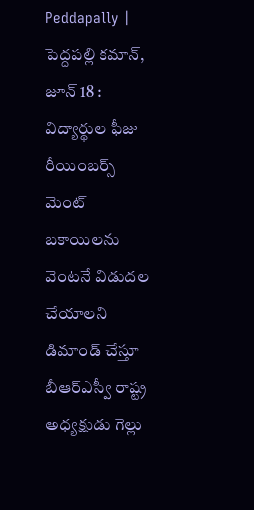Peddapally | పెద్దపల్లి కమాన్, జూన్ 18 : విద్యార్థుల ఫీజు రీయింబర్స్ మెంట్ బకాయిలను వెంటనే విడుదల చేయాలని డిమాండ్ చేస్తూ బీఆర్ఎస్వీ రాష్ట్ర అధ్యక్షుడు గెల్లు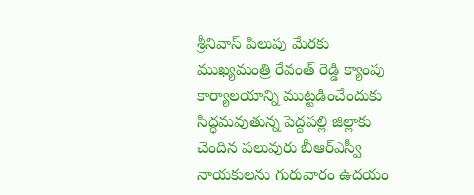శ్రీనివాస్ పిలుపు మేరకు ముఖ్యమంత్రి రేవంత్ రెడ్డి క్యాంపు కార్యాలయాన్ని ముట్టడించేందుకు సిద్ధమవుతున్న పెద్దపల్లి జిల్లాకు చెందిన పలువురు బీఆర్ఎస్వీ నాయకులను గురువారం ఉదయం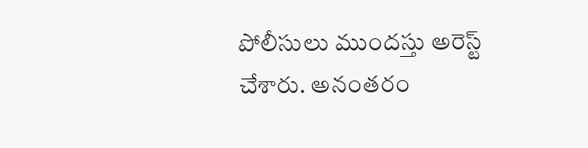పోలీసులు ముందస్తు అరెస్ట్ చేశారు. అనంతరం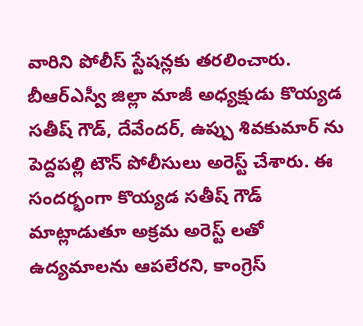వారిని పోలీస్ స్టేషన్లకు తరలించారు.
బీఆర్ఎస్వీ జిల్లా మాజీ అధ్యక్షుడు కొయ్యడ సతీష్ గౌడ్, దేవేందర్, ఉప్పు శివకుమార్ ను పెద్దపల్లి టౌన్ పోలీసులు అరెస్ట్ చేశారు. ఈ సందర్భంగా కొయ్యడ సతీష్ గౌడ్ మాట్లాడుతూ అక్రమ అరెస్ట్ లతో ఉద్యమాలను ఆపలేరని, కాంగ్రెస్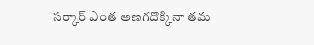సర్కార్ ఎంత అణగదొక్కినా తమ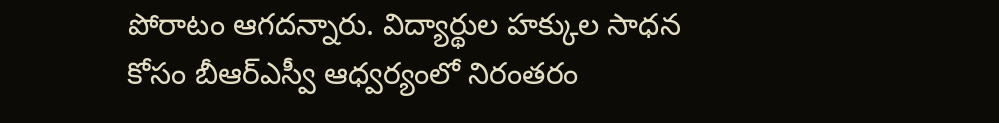పోరాటం ఆగదన్నారు. విద్యార్థుల హక్కుల సాధన కోసం బీఆర్ఎస్వీ ఆధ్వర్యంలో నిరంతరం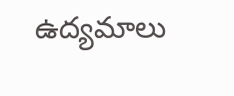ఉద్యమాలు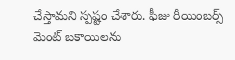చేస్తామని స్పష్టం చేశారు. ఫీజు రీయింబర్స్ మెంట్ బకాయిలను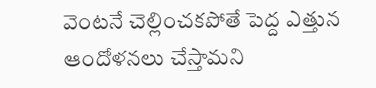వెంటనే చెల్లించకపోతే పెద్ద ఎత్తున ఆందోళనలు చేస్తామని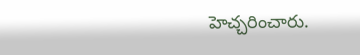హెచ్చరించారు.